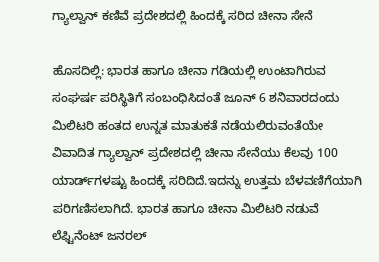ಗ್ಯಾಲ್ವಾನ್ ಕಣಿವೆ ಪ್ರದೇಶದಲ್ಲಿ ಹಿಂದಕ್ಕೆ ಸರಿದ ಚೀನಾ ಸೇನೆ

ಹೊಸದಿಲ್ಲಿ: ಭಾರತ ಹಾಗೂ ಚೀನಾ ಗಡಿಯಲ್ಲಿ ಉಂಟಾಗಿರುವ ಸಂಘರ್ಷ ಪರಿಸ್ಥಿತಿಗೆ ಸಂಬಂಧಿಸಿದಂತೆ ಜೂನ್ 6 ಶನಿವಾರದಂದು ಮಿಲಿಟರಿ ಹಂತದ ಉನ್ನತ ಮಾತುಕತೆ ನಡೆಯಲಿರುವಂತೆಯೇ ವಿವಾದಿತ ಗ್ಯಾಲ್ವಾನ್ ಪ್ರದೇಶದಲ್ಲಿ ಚೀನಾ ಸೇನೆಯು ಕೆಲವು 100 ಯಾರ್ಡ್‌ಗಳಷ್ಟು ಹಿಂದಕ್ಕೆ ಸರಿದಿದೆ.ಇದನ್ನು ಉತ್ತಮ ಬೆಳವಣಿಗೆಯಾಗಿ ಪರಿಗಣಿಸಲಾಗಿದೆ. ಭಾರತ ಹಾಗೂ ಚೀನಾ ಮಿಲಿಟರಿ ನಡುವೆ ಲೆಫ್ಟಿನೆಂಟ್ ಜನರಲ್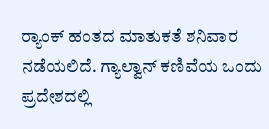ರ‍್ಯಾಂಕ್ ಹಂತದ ಮಾತುಕತೆ ಶನಿವಾರ ನಡೆಯಲಿದೆ. ಗ್ಯಾಲ್ವಾನ್ ಕಣಿವೆಯ ಒಂದು ಪ್ರದೇಶದಲ್ಲಿ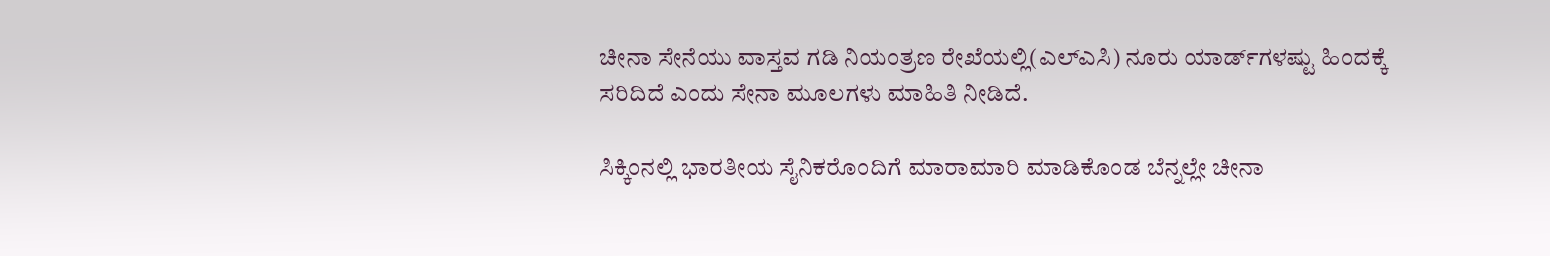ಚೀನಾ ಸೇನೆಯು ವಾಸ್ತವ ಗಡಿ ನಿಯಂತ್ರಣ ರೇಖೆಯಲ್ಲಿ(ಎಲ್‌ಎಸಿ) ನೂರು ಯಾರ್ಡ್‌ಗಳಷ್ಟು ಹಿಂದಕ್ಕೆ ಸರಿದಿದೆ ಎಂದು ಸೇನಾ ಮೂಲಗಳು ಮಾಹಿತಿ ನೀಡಿದೆ.

ಸಿಕ್ಕಿಂನಲ್ಲಿ ಭಾರತೀಯ ಸೈನಿಕರೊಂದಿಗೆ ಮಾರಾಮಾರಿ ಮಾಡಿಕೊಂಡ ಬೆನ್ನಲ್ಲೇ ಚೀನಾ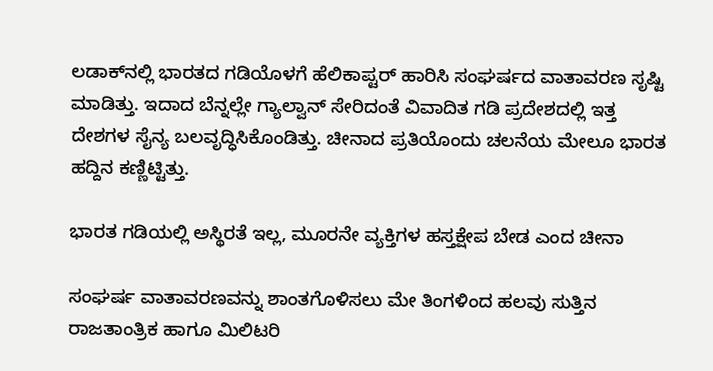ಲಡಾಕ್‌ನಲ್ಲಿ ಭಾರತದ ಗಡಿಯೊಳಗೆ ಹೆಲಿಕಾಪ್ಟರ್ ಹಾರಿಸಿ ಸಂಘರ್ಷದ ವಾತಾವರಣ ಸೃಷ್ಟಿ ಮಾಡಿತ್ತು. ಇದಾದ ಬೆನ್ನಲ್ಲೇ ಗ್ಯಾಲ್ವಾನ್ ಸೇರಿದಂತೆ ವಿವಾದಿತ ಗಡಿ ಪ್ರದೇಶದಲ್ಲಿ ಇತ್ತ ದೇಶಗಳ ಸೈನ್ಯ ಬಲವೃದ್ಧಿಸಿಕೊಂಡಿತ್ತು. ಚೀನಾದ ಪ್ರತಿಯೊಂದು ಚಲನೆಯ ಮೇಲೂ ಭಾರತ ಹದ್ದಿನ ಕಣ್ಣಿಟ್ಟಿತ್ತು.

ಭಾರತ ಗಡಿಯಲ್ಲಿ ಅಸ್ಥಿರತೆ ಇಲ್ಲ, ಮೂರನೇ ವ್ಯಕ್ತಿಗಳ ಹಸ್ತಕ್ಷೇಪ ಬೇಡ ಎಂದ ಚೀನಾ

ಸಂಘರ್ಷ ವಾತಾವರಣವನ್ನು ಶಾಂತಗೊಳಿಸಲು ಮೇ ತಿಂಗಳಿಂದ ಹಲವು ಸುತ್ತಿನ ರಾಜತಾಂತ್ರಿಕ ಹಾಗೂ ಮಿಲಿಟರಿ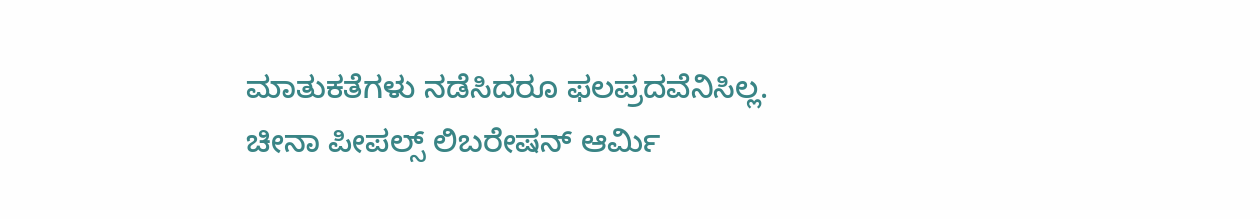ಮಾತುಕತೆಗಳು ನಡೆಸಿದರೂ ಫಲಪ್ರದವೆನಿಸಿಲ್ಲ. ಚೀನಾ ಪೀಪಲ್ಸ್ ಲಿಬರೇಷನ್ ಆರ್ಮಿ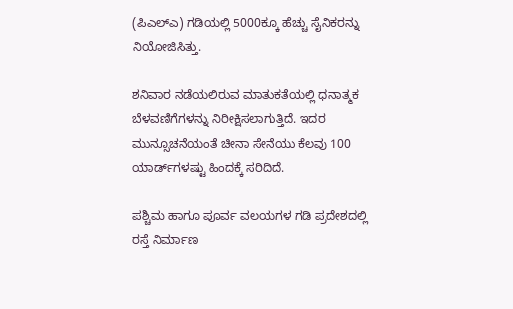(ಪಿಎಲ್‌ಎ) ಗಡಿಯಲ್ಲಿ 5000ಕ್ಕೂ ಹೆಚ್ಚು ಸೈನಿಕರನ್ನು ನಿಯೋಜಿಸಿತ್ತು.

ಶನಿವಾರ ನಡೆಯಲಿರುವ ಮಾತುಕತೆಯಲ್ಲಿ ಧನಾತ್ಮಕ ಬೆಳವಣಿಗೆಗಳನ್ನು ನಿರೀಕ್ಷಿಸಲಾಗುತ್ತಿದೆ. ಇದರ ಮುನ್ಸೂಚನೆಯಂತೆ ಚೀನಾ ಸೇನೆಯು ಕೆಲವು 100 ಯಾರ್ಡ್‌ಗಳಷ್ಟು ಹಿಂದಕ್ಕೆ ಸರಿದಿದೆ.

ಪಶ್ಚಿಮ ಹಾಗೂ ಪೂರ್ವ ವಲಯಗಳ ಗಡಿ ಪ್ರದೇಶದಲ್ಲಿ ರಸ್ತೆ ನಿರ್ಮಾಣ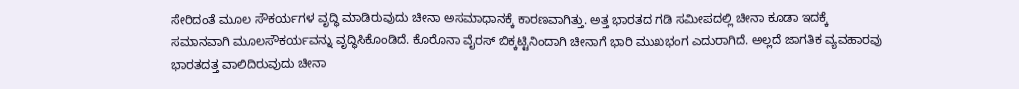ಸೇರಿದಂತೆ ಮೂಲ ಸೌಕರ್ಯಗಳ ವೃದ್ಧಿ ಮಾಡಿರುವುದು ಚೀನಾ ಅಸಮಾಧಾನಕ್ಕೆ ಕಾರಣವಾಗಿತ್ತು. ಅತ್ತ ಭಾರತದ ಗಡಿ ಸಮೀಪದಲ್ಲಿ ಚೀನಾ ಕೂಡಾ ಇದಕ್ಕೆ ಸಮಾನವಾಗಿ ಮೂಲಸೌಕರ್ಯವನ್ನು ವೃದ್ಧಿಸಿಕೊಂಡಿದೆ. ಕೊರೊನಾ ವೈರಸ್ ಬಿಕ್ಕಟ್ಟಿನಿಂದಾಗಿ ಚೀನಾಗೆ ಭಾರಿ ಮುಖಭಂಗ ಎದುರಾಗಿದೆ. ಅಲ್ಲದೆ ಜಾಗತಿಕ ವ್ಯವಹಾರವು ಭಾರತದತ್ತ ವಾಲಿದಿರುವುದು ಚೀನಾ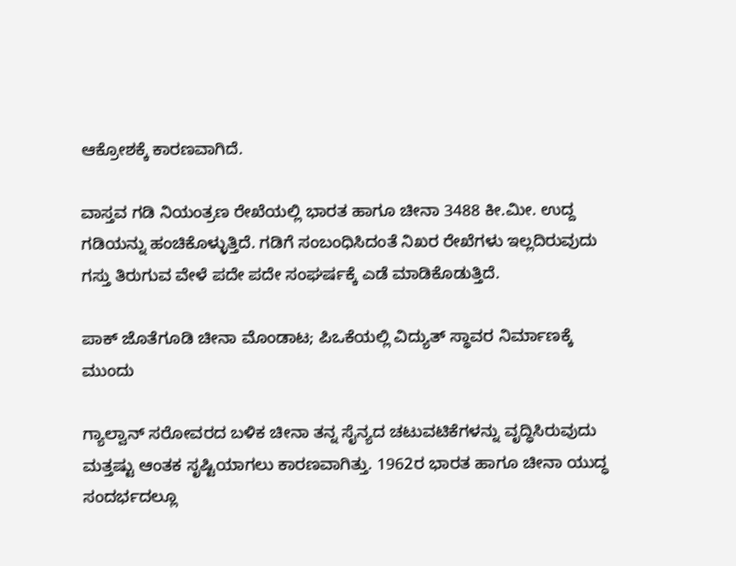ಆಕ್ರೋಶಕ್ಕೆ ಕಾರಣವಾಗಿದೆ.

ವಾಸ್ತವ ಗಡಿ ನಿಯಂತ್ರಣ ರೇಖೆಯಲ್ಲಿ ಭಾರತ ಹಾಗೂ ಚೀನಾ 3488 ಕೀ.ಮೀ. ಉದ್ದ ಗಡಿಯನ್ನು ಹಂಚಿಕೊಳ್ಳುತ್ತಿದೆ. ಗಡಿಗೆ ಸಂಬಂಧಿಸಿದಂತೆ ನಿಖರ ರೇಖೆಗಳು ಇಲ್ಲದಿರುವುದು ಗಸ್ತು ತಿರುಗುವ ವೇಳೆ ಪದೇ ಪದೇ ಸಂಘರ್ಷಕ್ಕೆ ಎಡೆ ಮಾಡಿಕೊಡುತ್ತಿದೆ.

ಪಾಕ್‌‌ ಜೊತೆಗೂಡಿ ಚೀನಾ ಮೊಂಡಾಟ; ಪಿಒಕೆಯಲ್ಲಿ ವಿದ್ಯುತ್‌ ಸ್ಥಾವರ ನಿರ್ಮಾಣಕ್ಕೆ ಮುಂದು

ಗ್ಯಾಲ್ವಾನ್ ಸರೋವರದ ಬಳಿಕ ಚೀನಾ ತನ್ನ ಸೈನ್ಯದ ಚಟುವಟಿಕೆಗಳನ್ನು ವೃದ್ಧಿಸಿರುವುದು ಮತ್ತಷ್ಟು ಆಂತಕ ಸೃಷ್ಟಿಯಾಗಲು ಕಾರಣವಾಗಿತ್ತು. 1962ರ ಭಾರತ ಹಾಗೂ ಚೀನಾ ಯುದ್ಧ ಸಂದರ್ಭದಲ್ಲೂ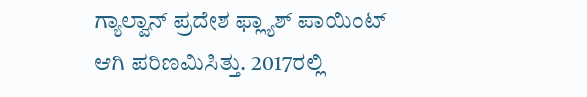ಗ್ಯಾಲ್ವಾನ್ ಪ್ರದೇಶ ಫ್ಲ್ಯಾಶ್ ಪಾಯಿಂಟ್ ಆಗಿ ಪರಿಣಮಿಸಿತ್ತು. 2017ರಲ್ಲಿ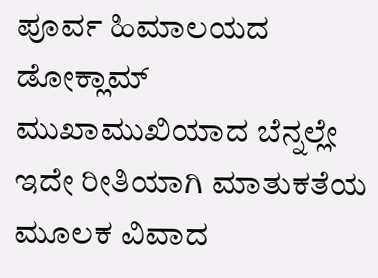ಪೂರ್ವ ಹಿಮಾಲಯದ ಡೋಕ್ಲಾಮ್ ಮುಖಾಮುಖಿಯಾದ ಬೆನ್ನಲ್ಲೇ ಇದೇ ರೀತಿಯಾಗಿ ಮಾತುಕತೆಯ ಮೂಲಕ ವಿವಾದ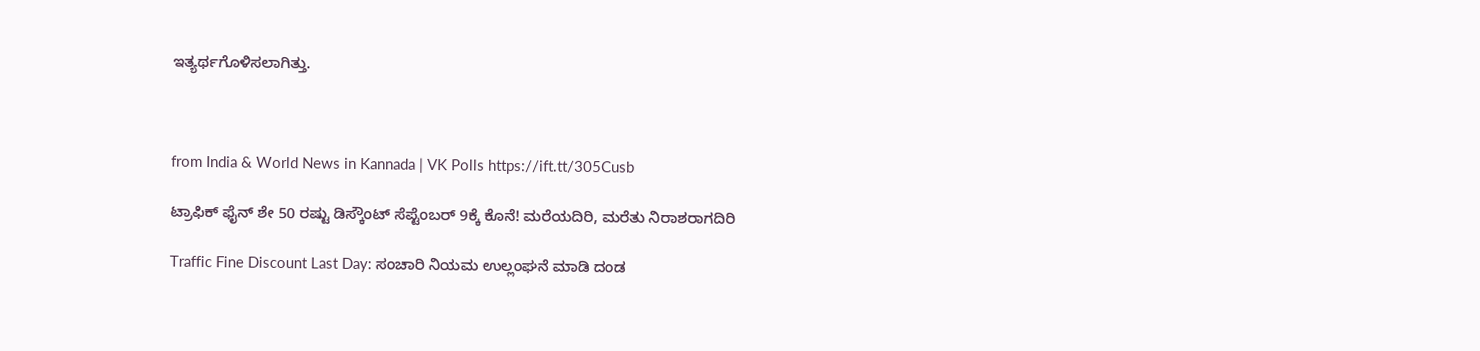ಇತ್ಯರ್ಥಗೊಳಿಸಲಾಗಿತ್ತು.



from India & World News in Kannada | VK Polls https://ift.tt/305Cusb

ಟ್ರಾಫಿಕ್‌ ಫೈನ್‌ ಶೇ 50 ರಷ್ಟು ಡಿಸ್ಕೌಂಟ್‌ ಸೆಪ್ಟೆಂಬರ್‌ 9ಕ್ಕೆ ಕೊನೆ! ಮರೆಯದಿರಿ, ಮರೆತು ನಿರಾಶರಾಗದಿರಿ

Traffic Fine Discount Last Day: ಸಂಚಾರಿ ನಿಯಮ ಉಲ್ಲಂಘನೆ ಮಾಡಿ ದಂಡ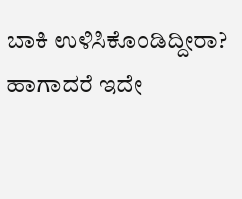ಬಾಕಿ ಉಳಿಸಿಕೊಂಡಿದ್ದೀರಾ? ಹಾಗಾದರೆ ಇದೇ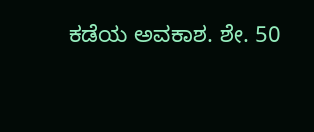ಕಡೆಯ ಅವಕಾಶ. ಶೇ. 50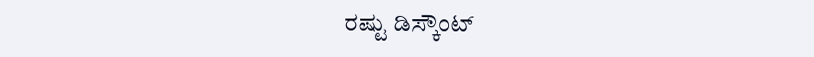ರಷ್ಟು ಡಿಸ್ಕೌಂಟ್‌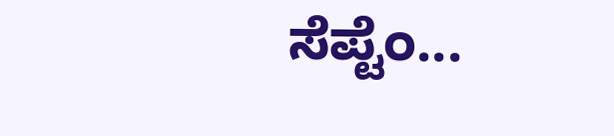ಸೆಪ್ಟೆಂ...